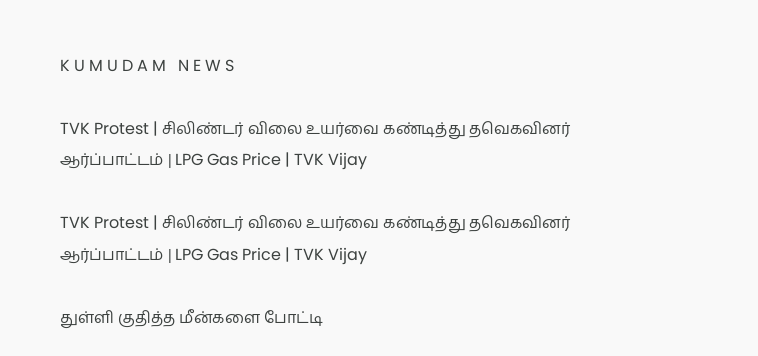K U M U D A M   N E W S

TVK Protest | சிலிண்டர் விலை உயர்வை கண்டித்து தவெகவினர் ஆர்ப்பாட்டம் | LPG Gas Price | TVK Vijay

TVK Protest | சிலிண்டர் விலை உயர்வை கண்டித்து தவெகவினர் ஆர்ப்பாட்டம் | LPG Gas Price | TVK Vijay

துள்ளி குதித்த மீன்களை போட்டி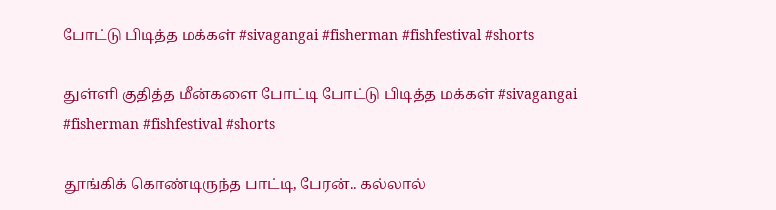போட்டு பிடித்த மக்கள் #sivagangai #fisherman #fishfestival #shorts

துள்ளி குதித்த மீன்களை போட்டி போட்டு பிடித்த மக்கள் #sivagangai #fisherman #fishfestival #shorts

தூங்கிக் கொண்டிருந்த பாட்டி, பேரன்.. கல்லால்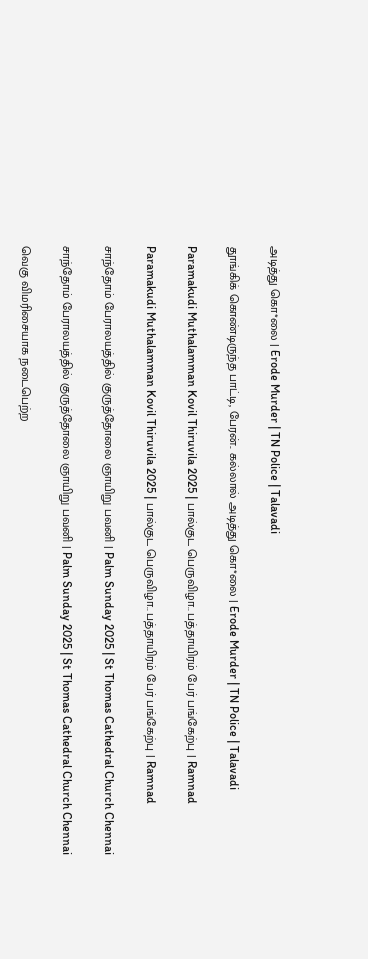அடித்து கொ*லை | Erode Murder | TN Police | Talavadi

தூங்கிக் கொண்டிருந்த பாட்டி, பேரன்.. கல்லால் அடித்து கொ*லை | Erode Murder | TN Police | Talavadi

Paramakudi Muthalamman Kovil Thiruvila 2025 | பால்குட பெருவிழா.. பத்தாயிரம் பேர் பங்கேற்பு | Ramnad

Paramakudi Muthalamman Kovil Thiruvila 2025 | பால்குட பெருவிழா.. பத்தாயிரம் பேர் பங்கேற்பு | Ramnad

சாந்தோம் பேராலயத்தில் குருத்தோலை ஞாயிறு பவனி | Palm Sunday 2025 | St Thomas Cathedral Church Chennai

சாந்தோம் பேராலயத்தில் குருத்தோலை ஞாயிறு பவனி | Palm Sunday 2025 | St Thomas Cathedral Church Chennai

வெகு விமரிசையாக நடைபெற்ற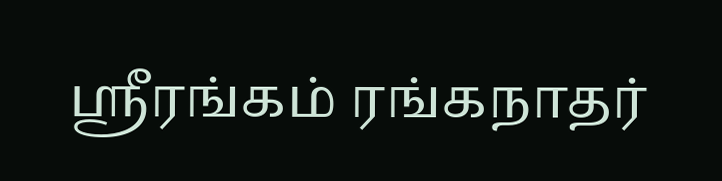ஸ்ரீரங்கம் ரங்கநாதர்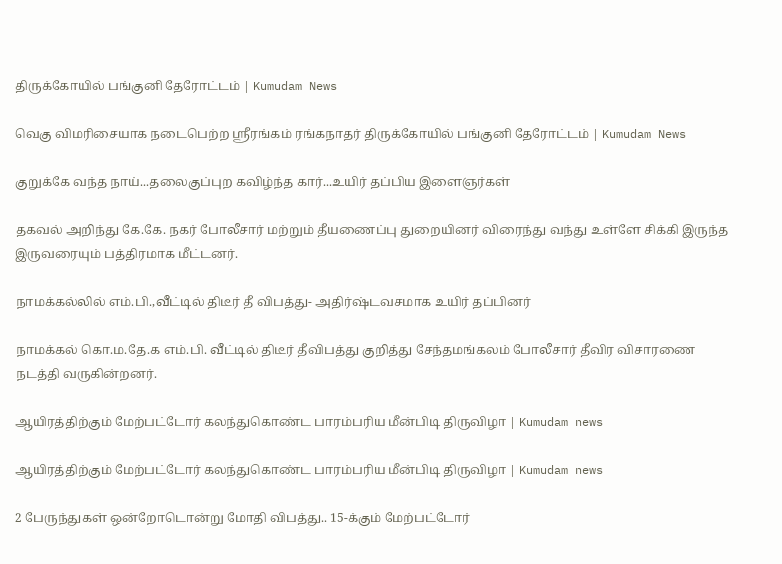திருக்கோயில் பங்குனி தேரோட்டம் | Kumudam News

வெகு விமரிசையாக நடைபெற்ற ஸ்ரீரங்கம் ரங்கநாதர் திருக்கோயில் பங்குனி தேரோட்டம் | Kumudam News

குறுக்கே வந்த நாய்...தலைகுப்புற கவிழ்ந்த கார்...உயிர் தப்பிய இளைஞர்கள்

தகவல் அறிந்து கே.கே. நகர் போலீசார் மற்றும் தீயணைப்பு துறையினர் விரைந்து வந்து உள்ளே சிக்கி இருந்த இருவரையும் பத்திரமாக மீட்டனர்.

நாமக்கல்லில் எம்.பி.,வீட்டில் திடீர் தீ விபத்து- அதிர்ஷ்டவசமாக உயிர் தப்பினர்

நாமக்கல் கொ.ம.தே.க எம்.பி. வீட்டில் திடீர் தீவிபத்து குறித்து சேந்தமங்கலம் போலீசார் தீவிர விசாரணை நடத்தி வருகின்றனர்.

ஆயிரத்திற்கும் மேற்பட்டோர் கலந்துகொண்ட பாரம்பரிய மீன்பிடி திருவிழா | Kumudam news

ஆயிரத்திற்கும் மேற்பட்டோர் கலந்துகொண்ட பாரம்பரிய மீன்பிடி திருவிழா | Kumudam news

2 பேருந்துகள் ஒன்றோடொன்று மோதி விபத்து.. 15-க்கும் மேற்பட்டோர்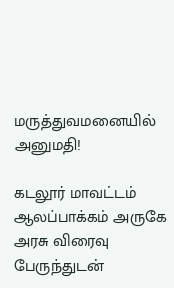மருத்துவமனையில் அனுமதி!

கடலூர் மாவட்டம் ஆலப்பாக்கம் அருகே அரசு விரைவு பேருந்துடன்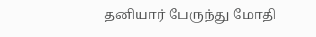தனியார் பேருந்து மோதி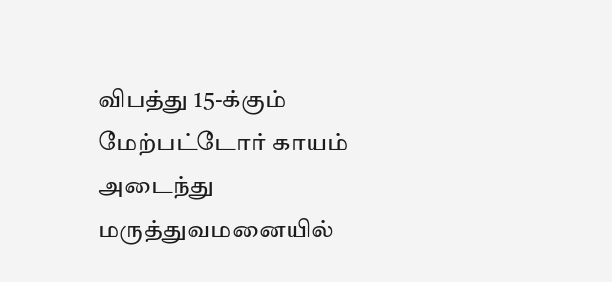விபத்து 15-க்கும் மேற்பட்டோர் காயம் அடைந்து மருத்துவமனையில்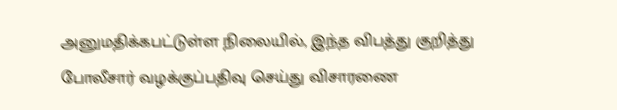அனுமதிக்கபட்டுள்ள நிலையில், இந்த விபத்து குறித்து போலீசார் வழக்குப்பதிவு செய்து விசாரணை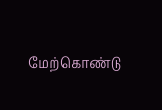மேற்கொண்டு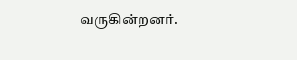வருகின்றனர்.